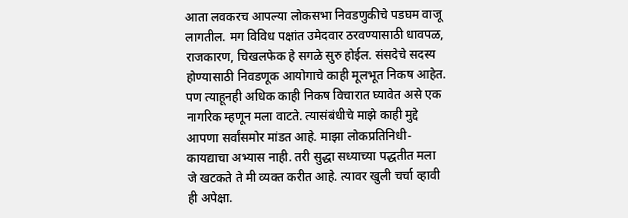आता लवकरच आपल्या लोकसभा निवडणुकीचे पडघम वाजू लागतील. मग विविध पक्षांत उमेदवार ठरवण्यासाठी धावपळ, राजकारण, चिखलफेक हे सगळे सुरु होईल. संसदेचे सदस्य होण्यासाठी निवडणूक आयोगाचे काही मूलभूत निकष आहेत. पण त्याहूनही अधिक काही निकष विचारात घ्यावेत असे एक नागरिक म्हणून मला वाटते. त्यासंबंधीचे माझे काही मुद्दे आपणा सर्वांसमोर मांडत आहे. माझा लोकप्रतिनिधी-कायद्याचा अभ्यास नाही. तरी सुद्धा सध्याच्या पद्धतीत मला जे खटकते ते मी व्यक्त करीत आहे. त्यावर खुली चर्चा व्हावी ही अपेक्षा.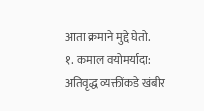आता क्रमाने मुद्दे घेतो.
१. कमाल वयोमर्यादा: अतिवृद्ध व्यक्तींकडे खंबीर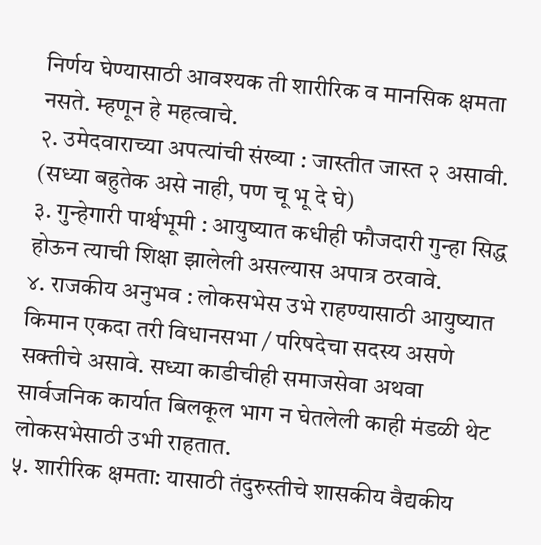निर्णय घेण्यासाठी आवश्यक ती शारीरिक व मानसिक क्षमता नसते. म्हणून हे महत्वाचे.
२. उमेदवाराच्या अपत्यांची संख्या : जास्तीत जास्त २ असावी. (सध्या बहुतेक असे नाही, पण चू भू दे घे)
३. गुन्हेगारी पार्श्वभूमी : आयुष्यात कधीही फौजदारी गुन्हा सिद्ध होऊन त्याची शिक्षा झालेली असल्यास अपात्र ठरवावे.
४. राजकीय अनुभव : लोकसभेस उभे राहण्यासाठी आयुष्यात किमान एकदा तरी विधानसभा / परिषदेचा सदस्य असणे सक्तीचे असावे. सध्या काडीचीही समाजसेवा अथवा सार्वजनिक कार्यात बिलकूल भाग न घेतलेली काही मंडळी थेट लोकसभेसाठी उभी राहतात.
५. शारीरिक क्षमता: यासाठी तंदुरुस्तीचे शासकीय वैद्यकीय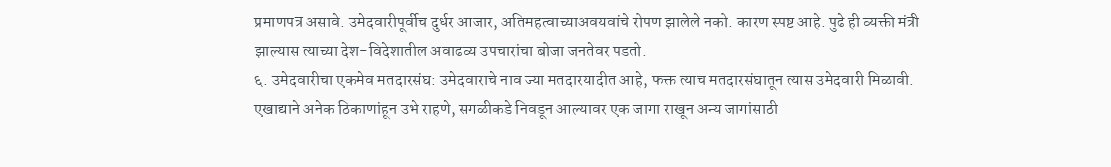प्रमाणपत्र असावे. उमेदवारीपूर्वीच दुर्धर आजार, अतिमहत्वाच्याअवयवांचे रोपण झालेले नको. कारण स्पष्ट आहे. पुढे ही व्यक्ती मंत्री झाल्यास त्याच्या देश-विदेशातील अवाढव्य उपचारांचा बोजा जनतेवर पडतो.
६. उमेदवारीचा एकमेव मतदारसंघ: उमेदवाराचे नाव ज्या मतदारयादीत आहे, फक्त त्याच मतदारसंघातून त्यास उमेदवारी मिळावी. एखाद्याने अनेक ठिकाणांहून उभे राहणे, सगळीकडे निवडून आल्यावर एक जागा राखून अन्य जागांसाठी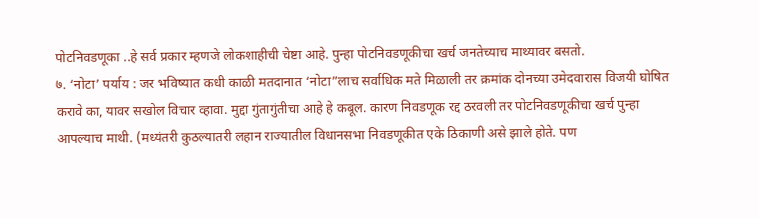पोटनिवडणूका ..हे सर्व प्रकार म्हणजे लोकशाहीची चेष्टा आहे. पुन्हा पोटनिवडणूकीचा खर्च जनतेच्याच माथ्यावर बसतो.
७. ‘नोटा’ पर्याय : जर भविष्यात कधी काळी मतदानात ‘नोटा”लाच सर्वाधिक मते मिळाली तर क्रमांक दोनच्या उमेदवारास विजयी घोषित करावे का, यावर सखोल विचार व्हावा. मुद्दा गुंतागुंतीचा आहे हे कबूल. कारण निवडणूक रद्द ठरवली तर पोटनिवडणूकीचा खर्च पुन्हा आपल्याच माथी. (मध्यंतरी कुठल्यातरी लहान राज्यातील विधानसभा निवडणूकीत एके ठिकाणी असे झाले होते. पण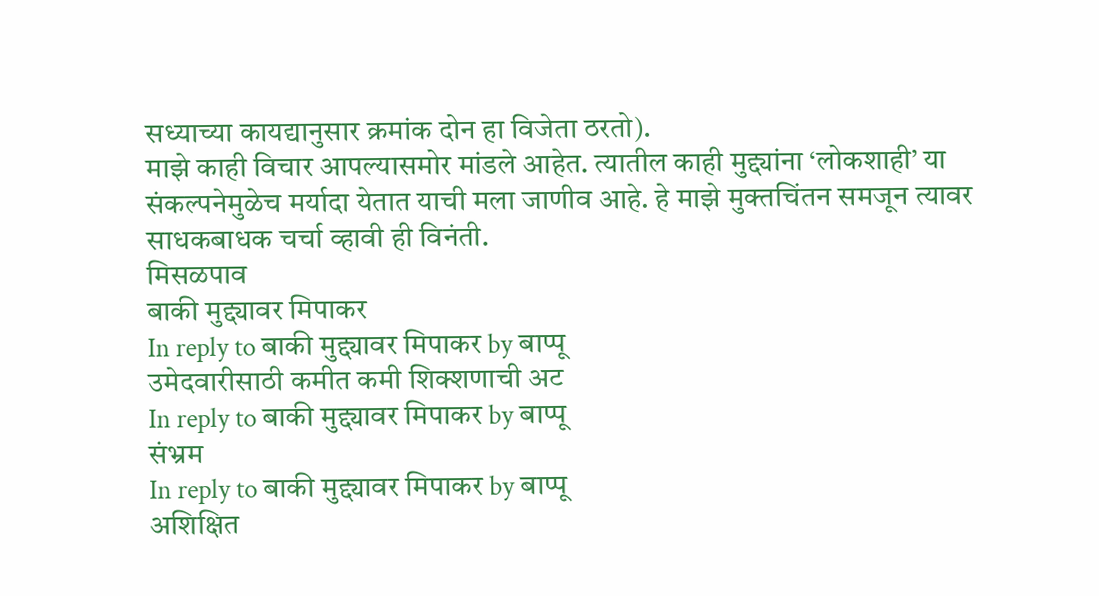सध्याच्या कायद्यानुसार क्रमांक दोन हा विजेता ठरतो).
माझे काही विचार आपल्यासमोर मांडले आहेत. त्यातील काही मुद्द्यांना ‘लोकशाही’ या संकल्पनेमुळेच मर्यादा येतात याची मला जाणीव आहे. हे माझे मुक्तचिंतन समजून त्यावर साधकबाधक चर्चा व्हावी ही विनंती.
मिसळपाव
बाकी मुद्द्यावर मिपाकर
In reply to बाकी मुद्द्यावर मिपाकर by बाप्पू
उमेदवारीसाठी कमीत कमी शिक्शणाची अट
In reply to बाकी मुद्द्यावर मिपाकर by बाप्पू
संभ्रम
In reply to बाकी मुद्द्यावर मिपाकर by बाप्पू
अशिक्षित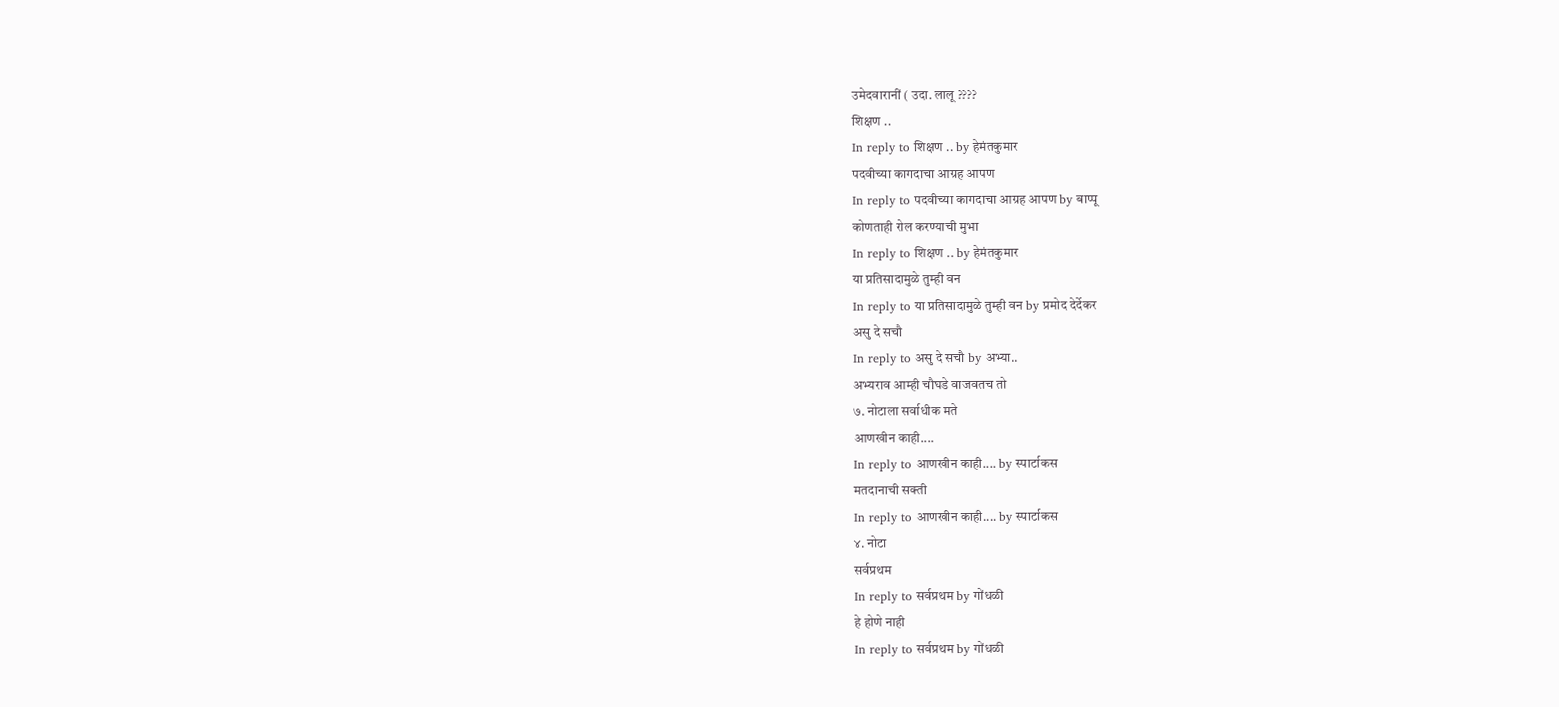उमेदवारानीं ( उदा. लालू ????
शिक्षण ..
In reply to शिक्षण .. by हेमंतकुमार
पदवीच्या कागदाचा आग्रह आपण
In reply to पदवीच्या कागदाचा आग्रह आपण by बाप्पू
कोणताही रोल करण्याची मुभा
In reply to शिक्षण .. by हेमंतकुमार
या प्रतिसादामुळे तुम्ही वन
In reply to या प्रतिसादामुळे तुम्ही वन by प्रमोद देर्देकर
असु दे सचौ
In reply to असु दे सचौ by अभ्या..
अभ्यराव आम्ही चौघडे वाजवतच तो
७. नोटाला सर्वाधीक मते
आणखीन काही....
In reply to आणखीन काही.... by स्पार्टाकस
मतदानाची सक्ती
In reply to आणखीन काही.... by स्पार्टाकस
४. नोटा
सर्वप्रथम
In reply to सर्वप्रथम by गोंधळी
हे होणे नाही
In reply to सर्वप्रथम by गोंधळी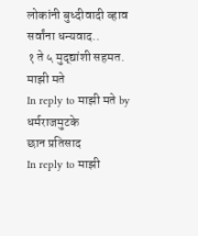लोकांनी बुध्दीवादी व्हाव
सर्वांना धन्यवाद..
१ ते ५ मुद्द्यांशी सहमत.
माझी मते
In reply to माझी मते by धर्मराजमुटके
छान प्रतिसाद
In reply to माझी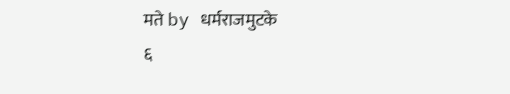मते by धर्मराजमुटके
६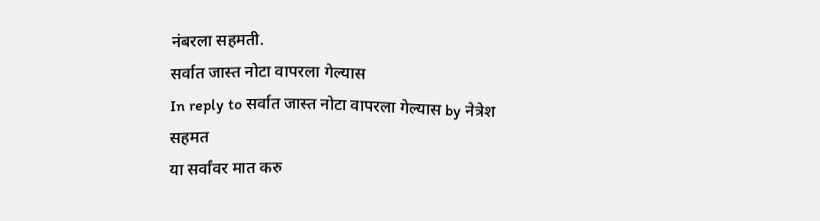नंबरला सहमती.
सर्वात जास्त नोटा वापरला गेल्यास
In reply to सर्वात जास्त नोटा वापरला गेल्यास by नेत्रेश
सहमत
या सर्वांवर मात करु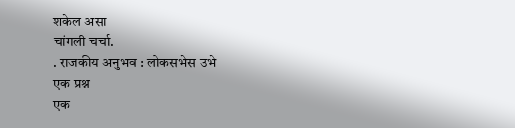शकेल असा
चांगली चर्चा.
. राजकीय अनुभव : लोकसभेस उभे
एक प्रश्न
एक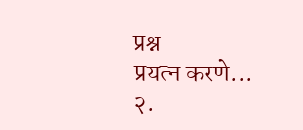प्रश्न
प्रयत्न करणे...
२.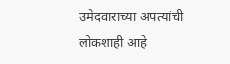उमेदवाराच्या अपत्यांची
लोकशाही आहे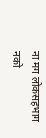ना मग लोकसहभाग नको